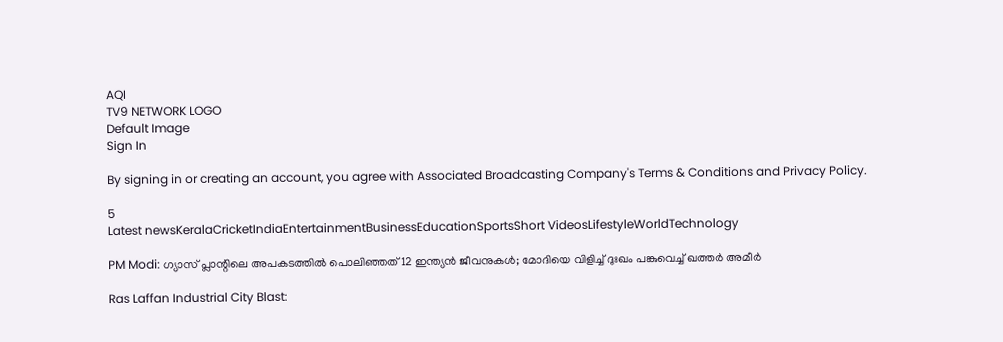AQI
TV9 NETWORK LOGO
Default Image
Sign In

By signing in or creating an account, you agree with Associated Broadcasting Company's Terms & Conditions and Privacy Policy.

5
Latest newsKeralaCricketIndiaEntertainmentBusinessEducationSportsShort VideosLifestyleWorldTechnology

PM Modi: ഗ്യാസ് പ്ലാന്റിലെ അപകടത്തില്‍ പൊലിഞ്ഞത് 12 ഇന്ത്യന്‍ ജീവനുകള്‍; മോദിയെ വിളിച്ച് ദുഃഖം പങ്കുവെച്ച് ഖത്തർ അമീർ

Ras Laffan Industrial City Blast: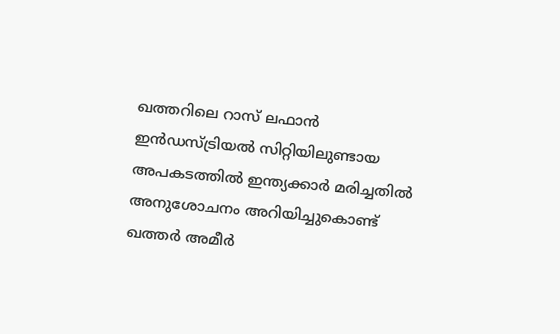ഖത്തറിലെ റാസ് ലഫാൻ ഇൻഡസ്ട്രിയൽ സിറ്റിയിലുണ്ടായ അപകടത്തിൽ ഇന്ത്യക്കാര്‍ മരിച്ചതില്‍ അനുശോചനം അറിയിച്ചുകൊണ്ട് ഖത്തർ അമീർ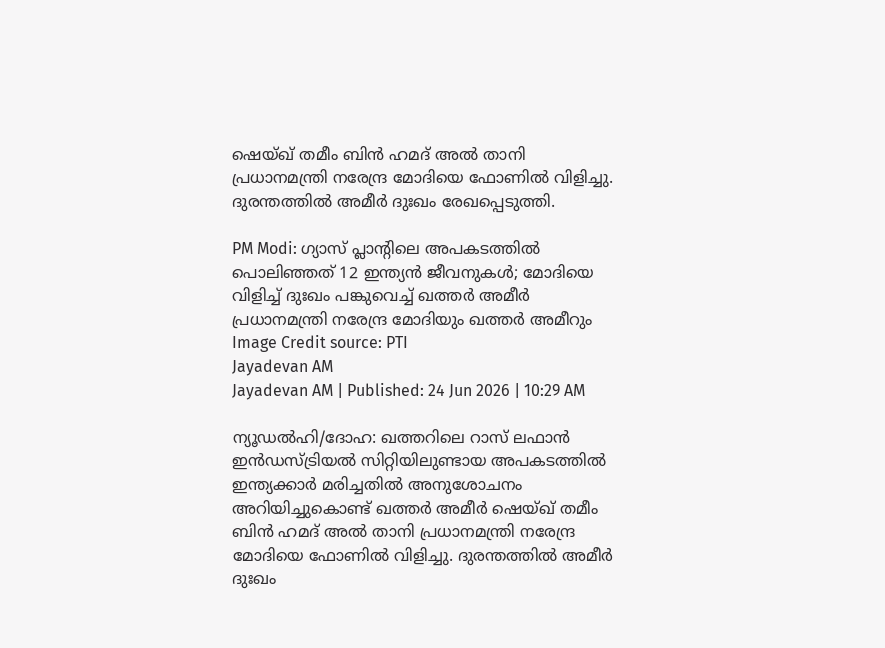ഷെയ്ഖ് തമീം ബിൻ ഹമദ് അൽ താനി പ്രധാനമന്ത്രി നരേന്ദ്ര മോദിയെ ഫോണിൽ വിളിച്ചു. ദുരന്തത്തില്‍ അമീർ ദുഃഖം രേഖപ്പെടുത്തി.

PM Modi: ഗ്യാസ് പ്ലാന്റിലെ അപകടത്തില്‍ പൊലിഞ്ഞത് 12 ഇന്ത്യന്‍ ജീവനുകള്‍; മോദിയെ വിളിച്ച് ദുഃഖം പങ്കുവെച്ച് ഖത്തർ അമീർ
പ്രധാനമന്ത്രി നരേന്ദ്ര മോദിയും ഖത്തര്‍ അമീറും Image Credit source: PTI
Jayadevan AM
Jayadevan AM | Published: 24 Jun 2026 | 10:29 AM

ന്യൂഡല്‍ഹി/ദോഹ: ഖത്തറിലെ റാസ് ലഫാൻ ഇൻഡസ്ട്രിയൽ സിറ്റിയിലുണ്ടായ അപകടത്തിൽ ഇന്ത്യക്കാര്‍ മരിച്ചതില്‍ അനുശോചനം അറിയിച്ചുകൊണ്ട് ഖത്തർ അമീർ ഷെയ്ഖ് തമീം ബിൻ ഹമദ് അൽ താനി പ്രധാനമന്ത്രി നരേന്ദ്ര മോദിയെ ഫോണിൽ വിളിച്ചു. ദുരന്തത്തില്‍ അമീർ ദുഃഖം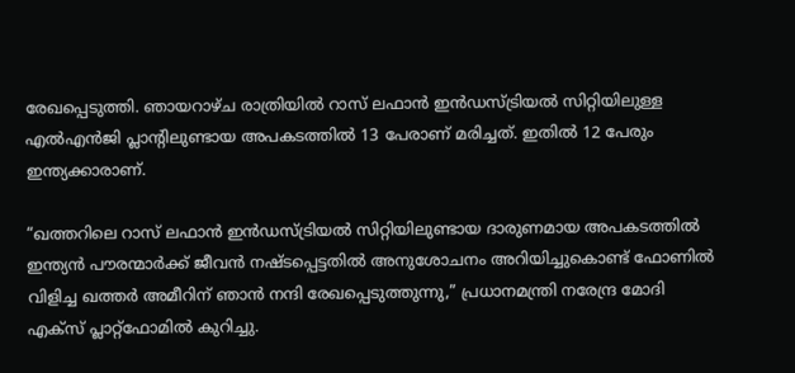രേഖപ്പെടുത്തി. ഞായറാഴ്ച രാത്രിയില്‍ റാസ് ലഫാൻ ഇൻഡസ്ട്രിയൽ സിറ്റിയിലുള്ള എൽഎൻജി പ്ലാന്റിലുണ്ടായ അപകടത്തില്‍ 13 പേരാണ് മരിച്ചത്. ഇതില്‍ 12 പേരും ഇന്ത്യക്കാരാണ്.

“ഖത്തറിലെ റാസ് ലഫാൻ ഇൻഡസ്ട്രിയൽ സിറ്റിയിലുണ്ടായ ദാരുണമായ അപകടത്തിൽ ഇന്ത്യൻ പൗരന്മാർക്ക് ജീവൻ നഷ്ടപ്പെട്ടതിൽ അനുശോചനം അറിയിച്ചുകൊണ്ട് ഫോണിൽ വിളിച്ച ഖത്തർ അമീറിന് ഞാൻ നന്ദി രേഖപ്പെടുത്തുന്നു,” പ്രധാനമന്ത്രി നരേന്ദ്ര മോദി എക്സ് പ്ലാറ്റ്‌ഫോമിൽ കുറിച്ചു.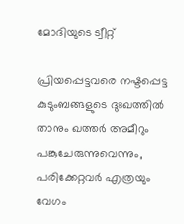മോദിയുടെ ട്വീറ്റ്‌

പ്രിയപ്പെട്ടവരെ നഷ്ടപ്പെട്ട കുടുംബങ്ങളുടെ ദുഃഖത്തിൽ താനും ഖത്തർ അമീറും പങ്കുചേരുന്നുവെന്നും, പരിക്കേറ്റവർ എത്രയും വേഗം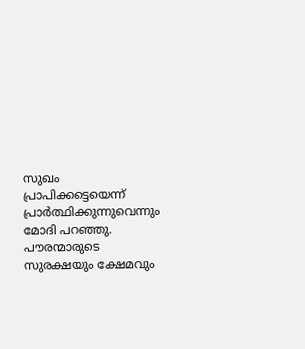സുഖം പ്രാപിക്കട്ടെയെന്ന് പ്രാർത്ഥിക്കുന്നുവെന്നും മോദി പറഞ്ഞു. പൗരന്മാരുടെ സുരക്ഷയും ക്ഷേമവും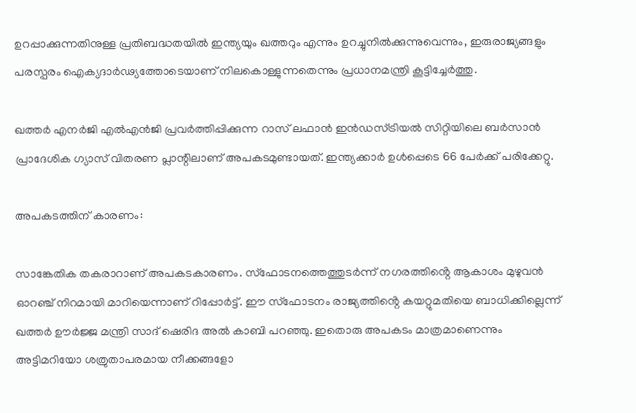ഉറപ്പാക്കുന്നതിനുള്ള പ്രതിബദ്ധതയിൽ ഇന്ത്യയും ഖത്തറും എന്നും ഉറച്ചുനിൽക്കുന്നുവെന്നും, ഇരുരാജ്യങ്ങളും പരസ്പരം ഐക്യദാർഢ്യത്തോടെയാണ് നിലകൊള്ളുന്നതെന്നും പ്രധാനമന്ത്രി കൂട്ടിച്ചേര്‍ത്തു.

ഖത്തർ എനർജി എൽഎൻജി പ്രവർത്തിപ്പിക്കുന്ന റാസ് ലഫാൻ ഇൻഡസ്ട്രിയൽ സിറ്റിയിലെ ബർസാൻ പ്രാദേശിക ഗ്യാസ് വിതരണ പ്ലാന്റിലാണ് അപകടമുണ്ടായത്‌. ഇന്ത്യക്കാർ ഉൾപ്പെടെ 66 പേർക്ക് പരിക്കേറ്റു.

അപകടത്തിന് കാരണം:

സാങ്കേതിക തകരാറാണ് അപകടകാരണം. സ്ഫോടനത്തെത്തുടർന്ന് നഗരത്തിൻ്റെ ആകാശം മുഴുവൻ ഓറഞ്ച് നിറമായി മാറിയെന്നാണ് റിപ്പോര്‍ട്ട്. ഈ സ്ഫോടനം രാജ്യത്തിൻ്റെ കയറ്റുമതിയെ ബാധിക്കില്ലെന്ന് ഖത്തർ ഊർജ്ജ മന്ത്രി സാദ് ഷെരിദ അൽ കാബി പറഞ്ഞു. ഇതൊരു അപകടം മാത്രമാണെന്നും അട്ടിമറിയോ ശത്രുതാപരമായ നീക്കങ്ങളോ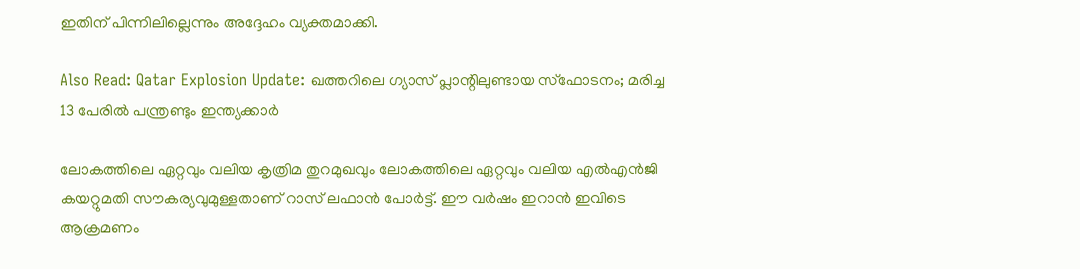ഇതിന് പിന്നിലില്ലെന്നും അദ്ദേഹം വ്യക്തമാക്കി.

Also Read: Qatar Explosion Update: ഖത്തറിലെ ഗ്യാസ് പ്ലാന്റിലുണ്ടായ സ്‌ഫോടനം; മരിച്ച 13 പേരില്‍ പന്ത്രണ്ടും ഇന്ത്യക്കാര്‍

ലോകത്തിലെ ഏറ്റവും വലിയ കൃത്രിമ തുറമുഖവും ലോകത്തിലെ ഏറ്റവും വലിയ എൽഎൻജി കയറ്റുമതി സൗകര്യവുമുള്ളതാണ് റാസ് ലഫാൻ പോർട്ട്. ഈ വർഷം ഇറാന്‍ ഇവിടെ ആക്രമണം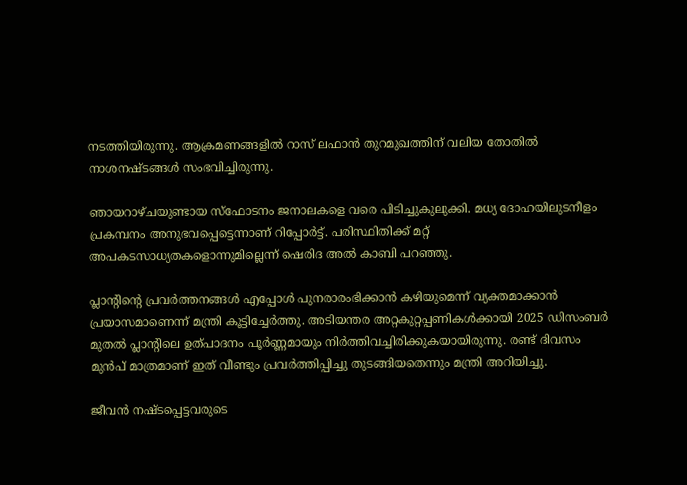നടത്തിയിരുന്നു. ആക്രമണങ്ങളിൽ റാസ് ലഫാൻ തുറമുഖത്തിന് വലിയ തോതിൽ നാശനഷ്ടങ്ങൾ സംഭവിച്ചിരുന്നു.

ഞായറാഴ്ചയുണ്ടായ സ്ഫോടനം ജനാലകളെ വരെ പിടിച്ചുകുലുക്കി. മധ്യ ദോഹയിലുടനീളം പ്രകമ്പനം അനുഭവപ്പെട്ടെന്നാണ് റിപ്പോര്‍ട്ട്. പരിസ്ഥിതിക്ക് മറ്റ് അപകടസാധ്യതകളൊന്നുമില്ലെന്ന്‌ ഷെരിദ അൽ കാബി പറഞ്ഞു.

പ്ലാൻ്റിൻ്റെ പ്രവർത്തനങ്ങൾ എപ്പോൾ പുനരാരംഭിക്കാൻ കഴിയുമെന്ന് വ്യക്തമാക്കാൻ പ്രയാസമാണെന്ന് മന്ത്രി കൂട്ടിച്ചേര്‍ത്തു. അടിയന്തര അറ്റകുറ്റപ്പണികൾക്കായി 2025 ഡിസംബർ മുതൽ പ്ലാൻ്റിലെ ഉത്പാദനം പൂർണ്ണമായും നിർത്തിവച്ചിരിക്കുകയായിരുന്നു. രണ്ട് ദിവസം മുൻപ് മാത്രമാണ് ഇത് വീണ്ടും പ്രവർത്തിപ്പിച്ചു തുടങ്ങിയതെന്നും മന്ത്രി അറിയിച്ചു.

ജീവൻ നഷ്ടപ്പെട്ടവരുടെ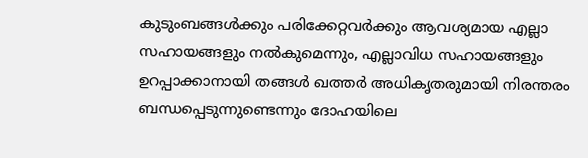കുടുംബങ്ങൾക്കും പരിക്കേറ്റവർക്കും ആവശ്യമായ എല്ലാ സഹായങ്ങളും നൽകുമെന്നും, എല്ലാവിധ സഹായങ്ങളും ഉറപ്പാക്കാനായി തങ്ങൾ ഖത്തർ അധികൃതരുമായി നിരന്തരം ബന്ധപ്പെടുന്നുണ്ടെന്നും ദോഹയിലെ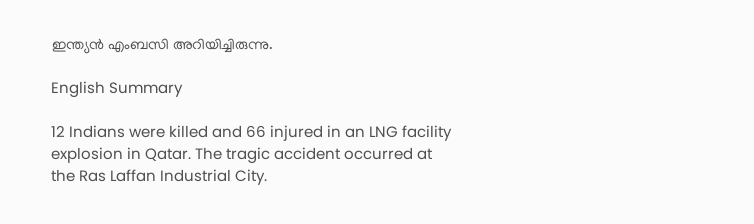ഇന്ത്യൻ എംബസി അറിയിച്ചിരുന്നു.

English Summary

12 Indians were killed and 66 injured in an LNG facility explosion in Qatar. The tragic accident occurred at the Ras Laffan Industrial City.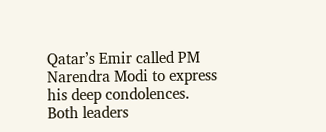Qatar’s Emir called PM Narendra Modi to express his deep condolences. Both leaders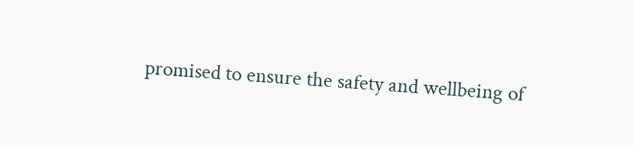promised to ensure the safety and wellbeing of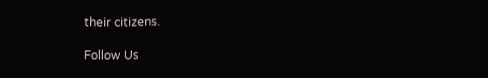their citizens.

Follow Us